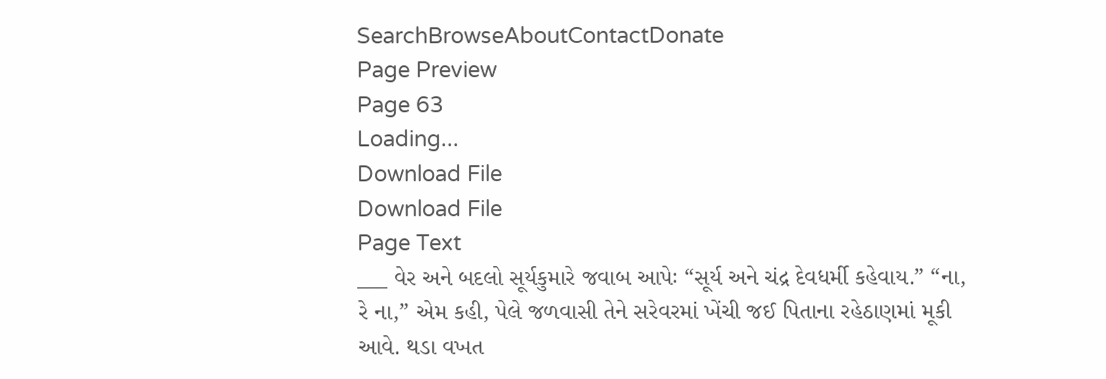SearchBrowseAboutContactDonate
Page Preview
Page 63
Loading...
Download File
Download File
Page Text
___ વેર અને બદલો સૂર્યકુમારે જવાબ આપેઃ “સૂર્ય અને ચંદ્ર દેવધર્મી કહેવાય.” “ના, રે ના,” એમ કહી, પેલે જળવાસી તેને સરેવરમાં ખેંચી જઈ પિતાના રહેઠાણમાં મૂકી આવે. થડા વખત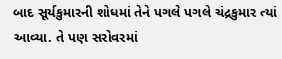બાદ સૂર્યકુમારની શોધમાં તેને પગલે પગલે ચંદ્રકુમાર ત્યાં આવ્યા. તે પણ સરોવરમાં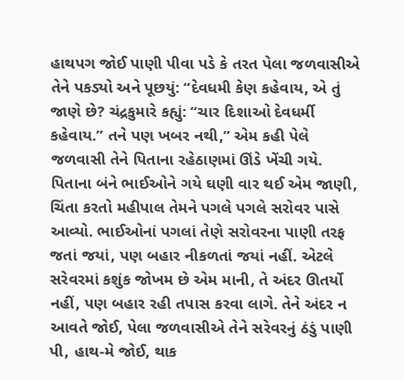હાથપગ જોઈ પાણી પીવા પડે કે તરત પેલા જળવાસીએ તેને પકડ્યો અને પૂછયું: “દેવધમી કેણ કહેવાય, એ તું જાણે છે? ચંદ્રકુમારે કહ્યું: “ચાર દિશાઓ દેવધર્મી કહેવાય.” તને પણ ખબર નથી,” એમ કહી પેલે જળવાસી તેને પિતાના રહેઠાણમાં ઊંડે ખેંચી ગયે. પિતાના બંને ભાઈઓને ગયે ઘણી વાર થઈ એમ જાણી, ચિંતા કરતો મહીપાલ તેમને પગલે પગલે સરોવર પાસે આવ્યો. ભાઈઓનાં પગલાં તેણે સરોવરના પાણી તરફ જતાં જયાં, પણ બહાર નીકળતાં જયાં નહીં. એટલે સરેવરમાં કશુંક જોખમ છે એમ માની, તે અંદર ઊતર્યો નહીં, પણ બહાર રહી તપાસ કરવા લાગે. તેને અંદર ન આવતે જોઈ, પેલા જળવાસીએ તેને સરેવરનું ઠંડું પાણી પી, હાથ-મે જોઈ, થાક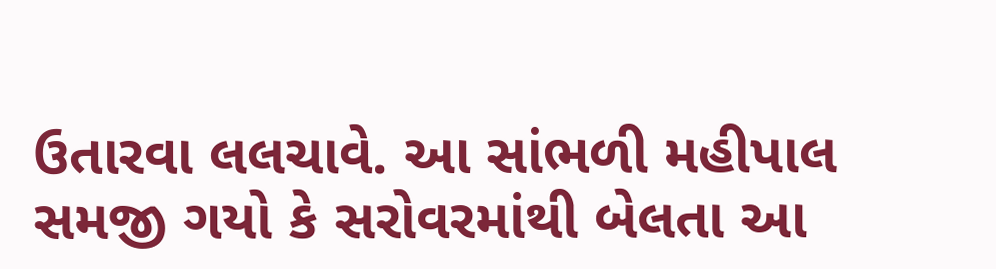ઉતારવા લલચાવે. આ સાંભળી મહીપાલ સમજી ગયો કે સરોવરમાંથી બેલતા આ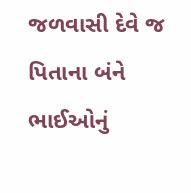જળવાસી દેવે જ પિતાના બંને ભાઈઓનું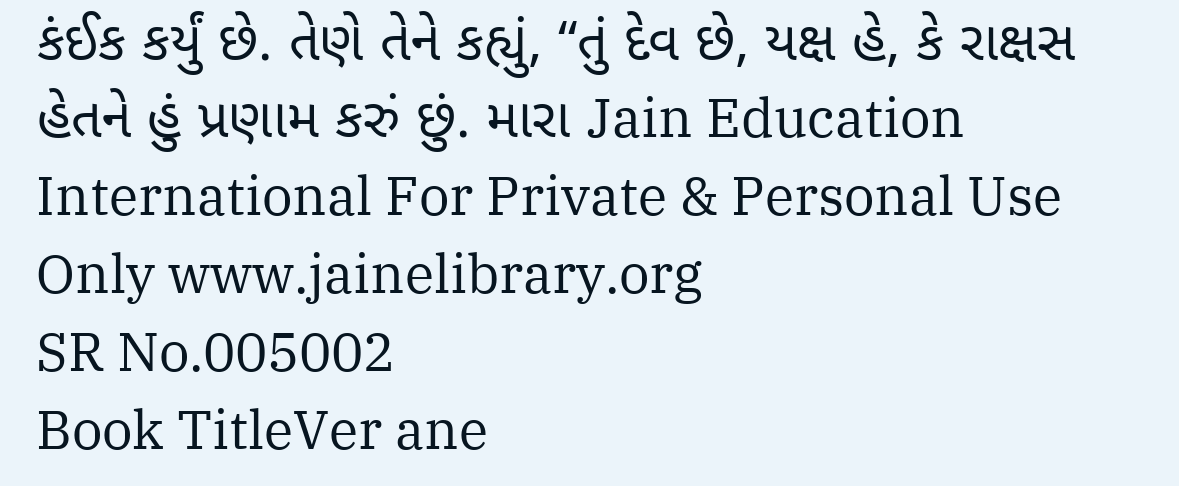કંઈક કર્યું છે. તેણે તેને કહ્યું, “તું દેવ છે, યક્ષ હે, કે રાક્ષસ હેતને હું પ્રણામ કરું છું. મારા Jain Education International For Private & Personal Use Only www.jainelibrary.org
SR No.005002
Book TitleVer ane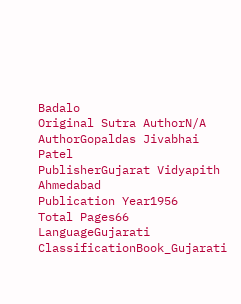Badalo
Original Sutra AuthorN/A
AuthorGopaldas Jivabhai Patel
PublisherGujarat Vidyapith Ahmedabad
Publication Year1956
Total Pages66
LanguageGujarati
ClassificationBook_Gujarati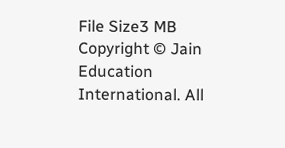File Size3 MB
Copyright © Jain Education International. All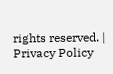rights reserved. | Privacy Policy